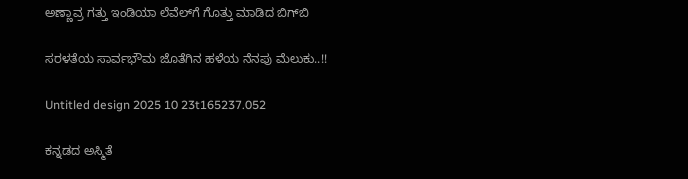ಅಣ್ಣಾವ್ರ ಗತ್ತು ಇಂಡಿಯಾ ಲೆವೆಲ್‌‌‌‌ಗೆ ಗೊತ್ತು ಮಾಡಿದ ಬಿಗ್‌ಬಿ

ಸರಳತೆಯ ಸಾರ್ವಭೌಮ ಜೊತೆಗಿನ ಹಳೆಯ ನೆನಪು ಮೆಲುಕು..!!

Untitled design 2025 10 23t165237.052

ಕನ್ನಡದ ಅಸ್ಮಿತೆ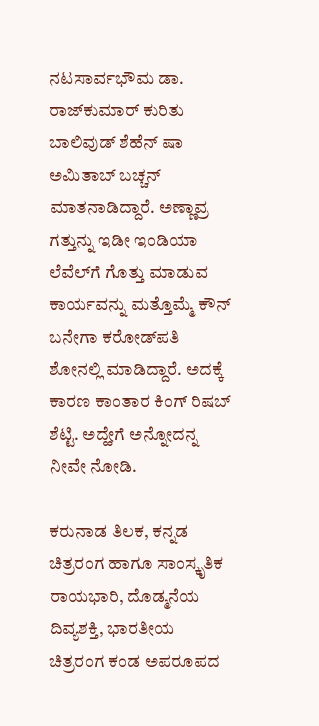ನಟಸಾರ್ವಭೌಮ ಡಾ. ರಾಜ್‌ಕುಮಾರ್ ಕುರಿತು ಬಾಲಿವುಡ್ ಶೆಹೆನ್ ಷಾ ಅಮಿತಾಬ್ ಬಚ್ಚನ್ ಮಾತನಾಡಿದ್ದಾರೆ. ಅಣ್ಣಾವ್ರ ಗತ್ತುನ್ನು ಇಡೀ ಇಂಡಿಯಾ ಲೆವೆಲ್‌ಗೆ ಗೊತ್ತು ಮಾಡುವ ಕಾರ್ಯವನ್ನು ಮತ್ತೊಮ್ಮೆ ಕೌನ್ ಬನೇಗಾ ಕರೋಡ್‌‌ಪತಿ ಶೋನಲ್ಲಿ ಮಾಡಿದ್ದಾರೆ. ಅದಕ್ಕೆ ಕಾರಣ ಕಾಂತಾರ ಕಿಂಗ್ ರಿಷಬ್ ಶೆಟ್ಟಿ. ಅದ್ಹೇಗೆ ಅನ್ನೋದನ್ನ ನೀವೇ ನೋಡಿ.

ಕರುನಾಡ ತಿಲಕ, ಕನ್ನಡ ಚಿತ್ರರಂಗ ಹಾಗೂ ಸಾಂಸ್ಕೃತಿಕ ರಾಯಭಾರಿ, ದೊಡ್ಮನೆಯ ದಿವ್ಯಶಕ್ತಿ, ಭಾರತೀಯ ಚಿತ್ರರಂಗ ಕಂಡ ಅಪರೂಪದ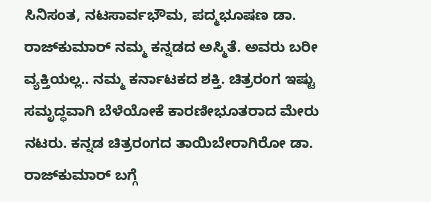ಸಿನಿಸಂತ, ನಟಸಾರ್ವಭೌಮ, ಪದ್ಮಭೂಷಣ ಡಾ. ರಾಜ್‌‌ಕುಮಾರ್ ನಮ್ಮ ಕನ್ನಡದ ಅಸ್ಮಿತೆ. ಅವರು ಬರೀ ವ್ಯಕ್ತಿಯಲ್ಲ.. ನಮ್ಮ ಕರ್ನಾಟಕದ ಶಕ್ತಿ. ಚಿತ್ರರಂಗ ಇಷ್ಟು ಸಮೃದ್ಧವಾಗಿ ಬೆಳೆಯೋಕೆ ಕಾರಣೀಭೂತರಾದ ಮೇರು ನಟರು. ಕನ್ನಡ ಚಿತ್ರರಂಗದ ತಾಯಿಬೇರಾಗಿರೋ ಡಾ. ರಾಜ್‌‌ಕುಮಾರ್ ಬಗ್ಗೆ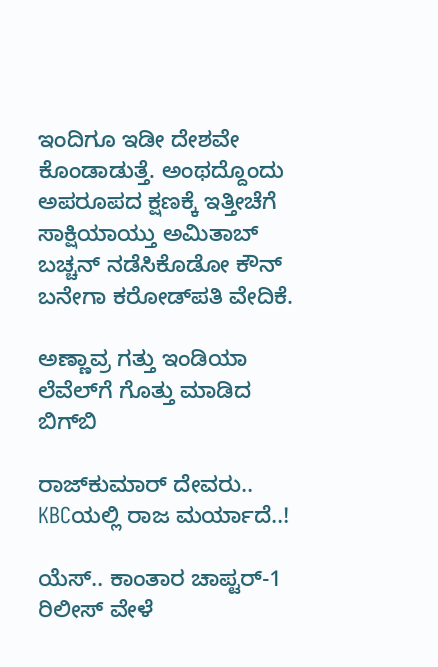ಇಂದಿಗೂ ಇಡೀ ದೇಶವೇ ಕೊಂಡಾಡುತ್ತೆ. ಅಂಥದ್ದೊಂದು ಅಪರೂಪದ ಕ್ಷಣಕ್ಕೆ ಇತ್ತೀಚೆಗೆ ಸಾಕ್ಷಿಯಾಯ್ತು ಅಮಿತಾಬ್ ಬಚ್ಚನ್ ನಡೆಸಿಕೊಡೋ ಕೌನ್ ಬನೇಗಾ ಕರೋಡ್‌ಪತಿ ವೇದಿಕೆ.

ಅಣ್ಣಾವ್ರ ಗತ್ತು ಇಂಡಿಯಾ ಲೆವೆಲ್‌‌‌‌ಗೆ ಗೊತ್ತು ಮಾಡಿದ ಬಿಗ್‌ಬಿ

ರಾಜ್‌‌ಕುಮಾರ್ ದೇವರು.. KBCಯಲ್ಲಿ ರಾಜ ಮರ್ಯಾದೆ..!

ಯೆಸ್.. ಕಾಂತಾರ ಚಾಪ್ಟರ್-1 ರಿಲೀಸ್ ವೇಳೆ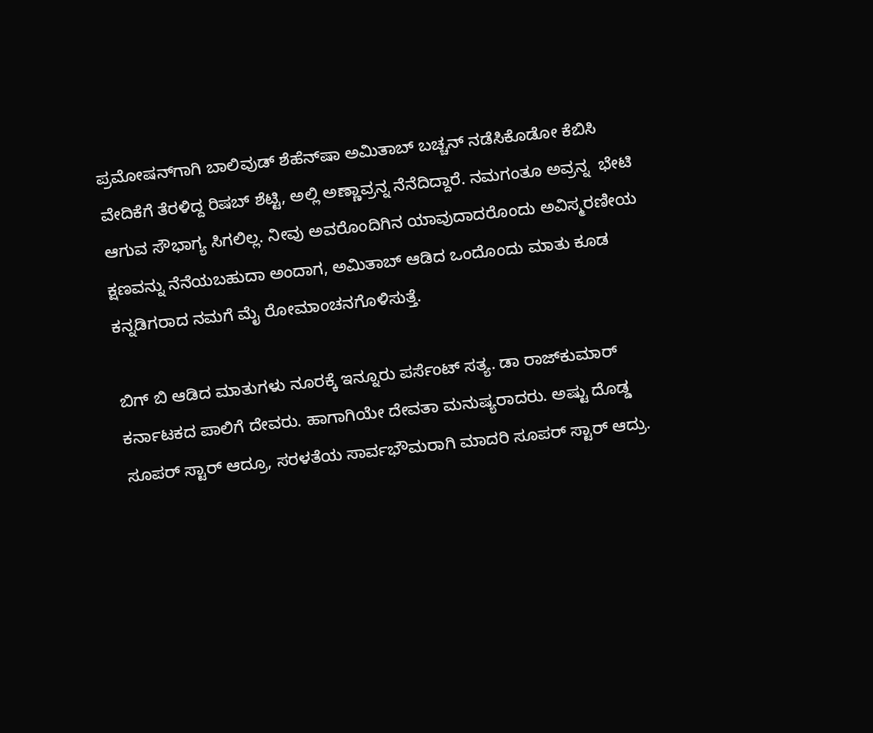ಪ್ರಮೋಷನ್‌‌ಗಾಗಿ ಬಾಲಿವುಡ್ ಶೆಹೆನ್‌ಷಾ ಅಮಿತಾಬ್‌ ಬಚ್ಚನ್ ನಡೆಸಿಕೊಡೋ ಕೆಬಿಸಿ ವೇದಿಕೆಗೆ ತೆರಳಿದ್ದ ರಿಷಬ್ ಶೆಟ್ಟಿ, ಅಲ್ಲಿ ಅಣ್ಣಾವ್ರನ್ನ ನೆನೆದಿದ್ದಾರೆ. ನಮಗಂತೂ ಅವ್ರನ್ನ  ಭೇಟಿ ಆಗುವ ಸೌಭಾಗ್ಯ ಸಿಗಲಿಲ್ಲ. ನೀವು ಅವರೊಂದಿಗಿನ ಯಾವುದಾದರೊಂದು ಅವಿಸ್ಮರಣೀಯ ಕ್ಷಣವನ್ನು ನೆನೆಯಬಹುದಾ ಅಂದಾಗ, ಅಮಿತಾಬ್ ಆಡಿದ ಒಂದೊಂದು ಮಾತು ಕೂಡ ಕನ್ನಡಿಗರಾದ ನಮಗೆ ಮೈ ರೋಮಾಂಚನಗೊಳಿಸುತ್ತೆ.

ಬಿಗ್ ಬಿ ಆಡಿದ ಮಾತುಗಳು ನೂರಕ್ಕೆ ಇನ್ನೂರು ಪರ್ಸೆಂಟ್ ಸತ್ಯ. ಡಾ ರಾಜ್‌ಕುಮಾರ್ ಕರ್ನಾಟಕದ ಪಾಲಿಗೆ ದೇವರು. ಹಾಗಾಗಿಯೇ ದೇವತಾ ಮನುಷ್ಯರಾದರು. ಅಷ್ಟು ದೊಡ್ಡ ಸೂಪರ್ ಸ್ಟಾರ್ ಆದ್ರೂ, ಸರಳತೆಯ ಸಾರ್ವಭೌಮರಾಗಿ ಮಾದರಿ ಸೂಪರ್ ಸ್ಟಾರ್ ಆದ್ರು.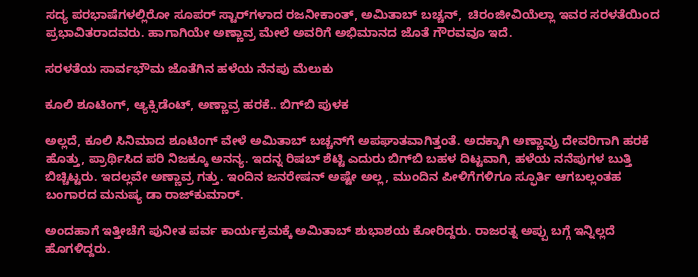ಸದ್ಯ ಪರಭಾಷೆಗಳಲ್ಲಿರೋ ಸೂಪರ್ ಸ್ಟಾರ್‌‌ಗಳಾದ ರಜನೀಕಾಂತ್, ಅಮಿತಾಬ್ ಬಚ್ಚನ್,  ಚಿರಂಜೀವಿಯೆಲ್ಲಾ ಇವರ ಸರಳತೆಯಿಂದ ಪ್ರಭಾವಿತರಾದವರು. ಹಾಗಾಗಿಯೇ ಅಣ್ಣಾವ್ರ ಮೇಲೆ ಅವರಿಗೆ ಅಭಿಮಾನದ ಜೊತೆ ಗೌರವವೂ ಇದೆ.

ಸರಳತೆಯ ಸಾರ್ವಭೌಮ ಜೊತೆಗಿನ ಹಳೆಯ ನೆನಪು ಮೆಲುಕು

ಕೂಲಿ ಶೂಟಿಂಗ್, ಆ್ಯಕ್ಸಿಡೆಂಟ್, ಅಣ್ಣಾವ್ರ ಹರಕೆ.. ಬಿಗ್‌ಬಿ ಪುಳಕ

ಅಲ್ಲದೆ, ಕೂಲಿ ಸಿನಿಮಾದ ಶೂಟಿಂಗ್ ವೇಳೆ ಅಮಿತಾಬ್ ಬಚ್ಚನ್‌‌ಗೆ ಅಪಘಾತವಾಗಿತ್ತಂತೆ. ಅದಕ್ಕಾಗಿ ಅಣ್ಣಾವ್ರು ದೇವರಿಗಾಗಿ ಹರಕೆ ಹೊತ್ತು, ಪ್ರಾರ್ಥಿಸಿದ ಪರಿ ನಿಜಕ್ಕೂ ಅನನ್ಯ. ಇದನ್ನ ರಿಷಬ್ ಶೆಟ್ಟಿ ಎದುರು ಬಿಗ್‌ಬಿ ಬಹಳ ದಿಟ್ಟವಾಗಿ, ಹಳೆಯ ನನೆಪುಗಳ ಬುತ್ತಿ ಬಿಚ್ಚಿಟ್ಟರು. ಇದಲ್ಲವೇ ಅಣ್ಣಾವ್ರ ಗತ್ತು. ಇಂದಿನ ಜನರೇಷನ್ ಅಷ್ಟೇ ಅಲ್ಲ, ಮುಂದಿನ ಪೀಳಿಗೆಗಳಿಗೂ ಸ್ಫೂರ್ತಿ ಆಗಬಲ್ಲಂತಹ ಬಂಗಾರದ ಮನುಷ್ಯ ಡಾ ರಾಜ್‌‌ಕುಮಾರ್.

ಅಂದಹಾಗೆ ಇತ್ತೀಚೆಗೆ ಪುನೀತ ಪರ್ವ ಕಾರ್ಯಕ್ರಮಕ್ಕೆ ಅಮಿತಾಬ್ ಶುಭಾಶಯ ಕೋರಿದ್ದರು. ರಾಜರತ್ನ ಅಪ್ಪು ಬಗ್ಗೆ ಇನ್ನಿಲ್ಲದೆ ಹೊಗಳಿದ್ದರು.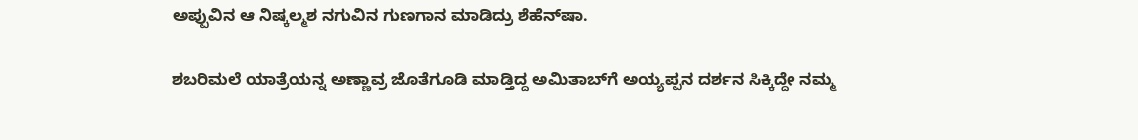ಅಪ್ಪುವಿನ ಆ ನಿಷ್ಕಲ್ಮಶ ನಗುವಿನ ಗುಣಗಾನ ಮಾಡಿದ್ರು ಶೆಹೆನ್‌ಷಾ.

ಶಬರಿಮಲೆ ಯಾತ್ರೆಯನ್ನ ಅಣ್ಣಾವ್ರ ಜೊತೆಗೂಡಿ ಮಾಡ್ತಿದ್ದ ಅಮಿತಾಬ್‌ಗೆ ಅಯ್ಯಪ್ಪನ ದರ್ಶನ ಸಿಕ್ಕಿದ್ದೇ ನಮ್ಮ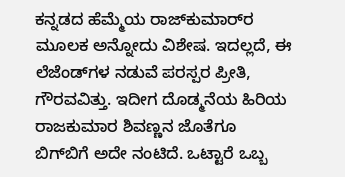ಕನ್ನಡದ ಹೆಮ್ಮೆಯ ರಾಜ್‌‌ಕುಮಾರ್‌ರ ಮೂಲಕ ಅನ್ನೋದು ವಿಶೇಷ. ಇದಲ್ಲದೆ, ಈ ಲೆಜೆಂಡ್‌‌ಗಳ ನಡುವೆ ಪರಸ್ಪರ ಪ್ರೀತಿ, ಗೌರವವಿತ್ತು. ಇದೀಗ ದೊಡ್ಮನೆಯ ಹಿರಿಯ ರಾಜಕುಮಾರ ಶಿವಣ್ಣನ ಜೊತೆಗೂ ಬಿಗ್‌ಬಿಗೆ ಅದೇ ನಂಟಿದೆ. ಒಟ್ಟಾರೆ ಒಬ್ಬ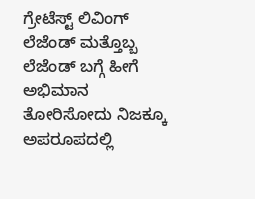ಗ್ರೇಟೆಸ್ಟ್ ಲಿವಿಂಗ್ ಲೆಜೆಂಡ್ ಮತ್ತೊಬ್ಬ ಲೆಜೆಂಡ್‌ ಬಗ್ಗೆ ಹೀಗೆ ಅಭಿಮಾನ ತೋರಿಸೋದು ನಿಜಕ್ಕೂ ಅಪರೂಪದಲ್ಲಿ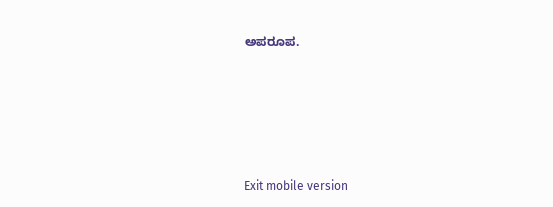ಅಪರೂಪ.





Exit mobile version